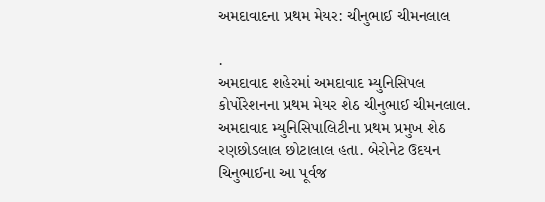અમદાવાદના પ્રથમ મેયર: ચીનુભાઈ ચીમનલાલ

.
અમદાવાદ શહેરમાં અમદાવાદ મ્યુનિસિપલ કોર્પોરેશનના પ્રથમ મેયર શેઠ ચીનુભાઈ ચીમનલાલ.
અમદાવાદ મ્યુનિસિપાલિટીના પ્રથમ પ્રમુખ શેઠ રણછોડલાલ છોટાલાલ હતા. બેરોનેટ ઉદયન ચિનુભાઈના આ પૂર્વજ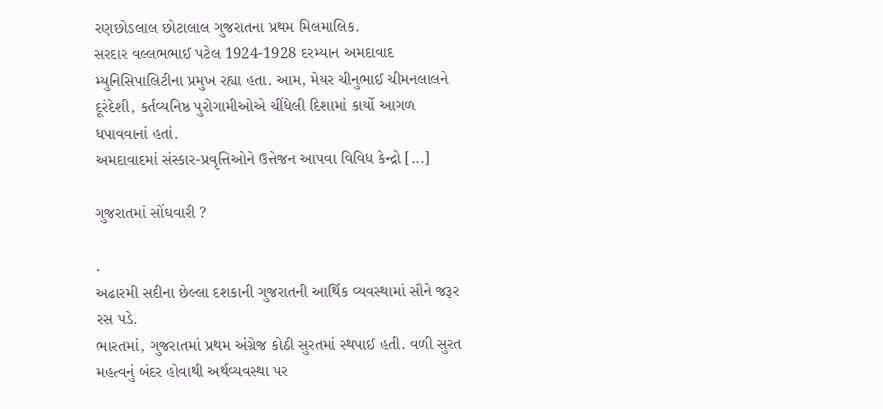રણછોડલાલ છોટાલાલ ગુજરાતના પ્રથમ મિલમાલિક.
સરદાર વલ્લભભાઈ પટેલ 1924-1928 દરમ્યાન અમદાવાદ મ્યુનિસિપાલિટીના પ્રમુખ રહ્યા હતા. આમ, મેયર ચીનુભાઈ ચીમનલાલને દૂરંદેશી, કર્તવ્યનિષ્ઠ પુરોગામીઓએ ચીંધેલી દિશામાં કાર્યો આગળ ધપાવવાનાં હતાં.
અમદાવાદમાં સંસ્કાર-પ્રવૃત્તિઓને ઉત્તેજન આપવા વિવિધ કેન્દ્રો [...]

ગુજરાતમાં સોંઘવારી ?

.
અઢારમી સદીના છેલ્લા દશકાની ગુજરાતની આર્થિક વ્યવસ્થામાં સૌને જરૂર રસ પડે.
ભારતમાં, ગુજરાતમાં પ્રથમ અંગ્રેજ કોઠી સુરતમાં સ્થપાઈ હતી. વળી સુરત મહત્વનું બંદર હોવાથી અર્થવ્યવસ્થા પર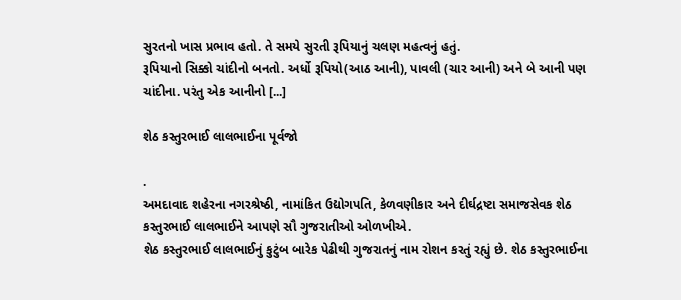સુરતનો ખાસ પ્રભાવ હતો. તે સમયે સુરતી રૂપિયાનું ચલણ મહત્વનું હતું.
રૂપિયાનો સિક્કો ચાંદીનો બનતો. અર્ધો રૂપિયો(આઠ આની), પાવલી (ચાર આની) અને બે આની પણ ચાંદીના. પરંતુ એક આનીનો [...]

શેઠ કસ્તુરભાઈ લાલભાઈના પૂર્વજો

.
અમદાવાદ શહેરના નગરશ્રેષ્ઠી, નામાંકિત ઉદ્યોગપતિ, કેળવણીકાર અને દીર્ઘદ્રષ્ટા સમાજસેવક શેઠ કસ્તુરભાઈ લાલભાઈને આપણે સૌ ગુજરાતીઓ ઓળખીએ.
શેઠ કસ્તુરભાઈ લાલભાઈનું કુટુંબ બારેક પેઢીથી ગુજરાતનું નામ રોશન કરતું રહ્યું છે. શેઠ કસ્તુરભાઈના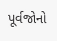પૂર્વજોનો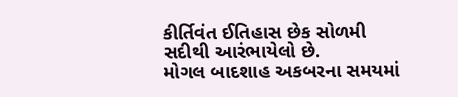કીર્તિવંત ઈતિહાસ છેક સોળમી સદીથી આરંભાયેલો છે.
મોગલ બાદશાહ અકબરના સમયમાં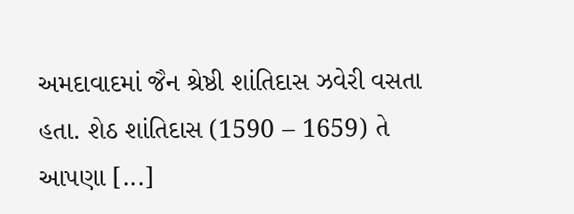અમદાવાદમાં જૈન શ્રેષ્ઠી શાંતિદાસ ઝવેરી વસતા હતા. શેઠ શાંતિદાસ (1590 – 1659) તે આપણા [...]